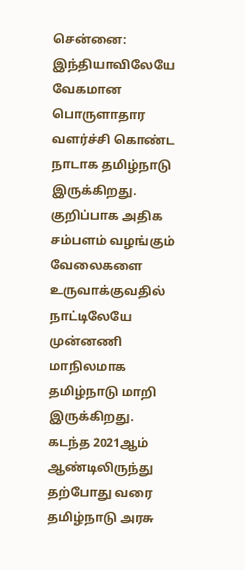சென்னை: இந்தியாவிலேயே வேகமான பொருளாதார வளர்ச்சி கொண்ட நாடாக தமிழ்நாடு இருக்கிறது. குறிப்பாக அதிக சம்பளம் வழங்கும் வேலைகளை உருவாக்குவதில் நாட்டிலேயே முன்னணி மாநிலமாக தமிழ்நாடு மாறி இருக்கிறது.
கடந்த 2021ஆம் ஆண்டிலிருந்து தற்போது வரை தமிழ்நாடு அரசு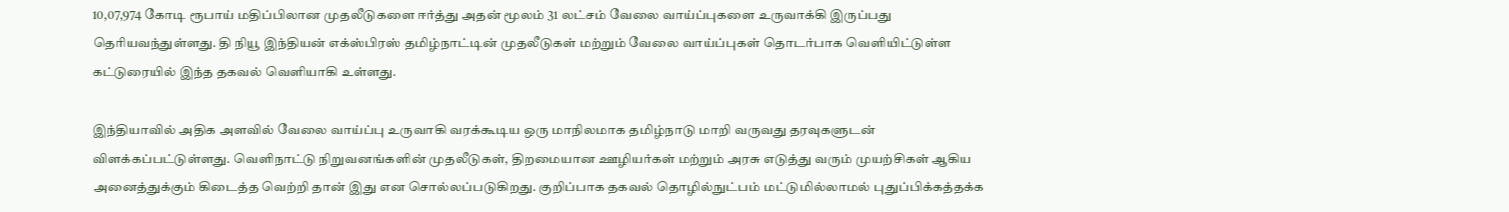10,07,974 கோடி ரூபாய் மதிப்பிலான முதலீடுகளை ஈர்த்து அதன் மூலம் 31 லட்சம் வேலை வாய்ப்புகளை உருவாக்கி இருப்பது தெரியவந்துள்ளது. தி நியூ இந்தியன் எக்ஸ்பிரஸ் தமிழ்நாட்டின் முதலீடுகள் மற்றும் வேலை வாய்ப்புகள் தொடர்பாக வெளியிட்டுள்ள கட்டுரையில் இந்த தகவல் வெளியாகி உள்ளது.

இந்தியாவில் அதிக அளவில் வேலை வாய்ப்பு உருவாகி வரக்கூடிய ஒரு மாநிலமாக தமிழ்நாடு மாறி வருவது தரவுகளுடன் விளக்கப்பட்டுள்ளது. வெளிநாட்டு நிறுவனங்களின் முதலீடுகள், திறமையான ஊழியர்கள் மற்றும் அரசு எடுத்து வரும் முயற்சிகள் ஆகிய அனைத்துக்கும் கிடைத்த வெற்றி தான் இது என சொல்லப்படுகிறது. குறிப்பாக தகவல் தொழில்நுட்பம் மட்டுமில்லாமல் புதுப்பிக்கத்தக்க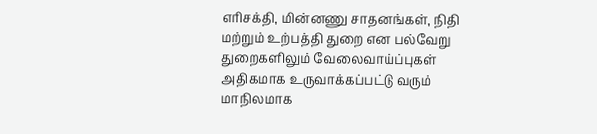எரிசக்தி, மின்னணு சாதனங்கள், நிதி மற்றும் உற்பத்தி துறை என பல்வேறு துறைகளிலும் வேலைவாய்ப்புகள் அதிகமாக உருவாக்கப்பட்டு வரும் மாநிலமாக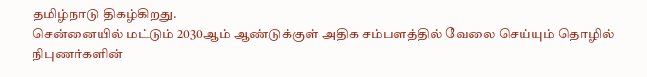தமிழ்நாடு திகழ்கிறது.
சென்னையில் மட்டும் 2030ஆம் ஆண்டுக்குள் அதிக சம்பளத்தில் வேலை செய்யும் தொழில் நிபுணர்களின்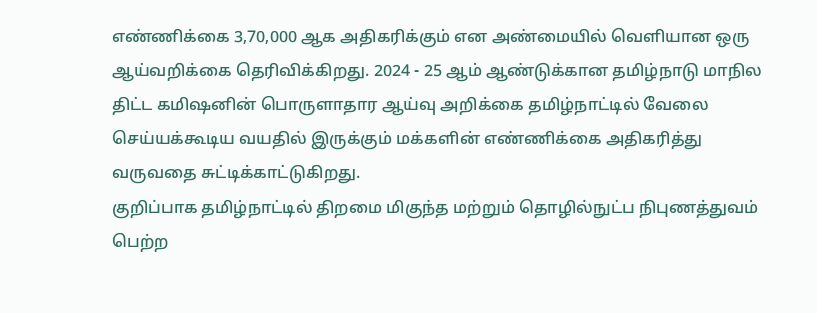எண்ணிக்கை 3,70,000 ஆக அதிகரிக்கும் என அண்மையில் வெளியான ஒரு ஆய்வறிக்கை தெரிவிக்கிறது. 2024 - 25 ஆம் ஆண்டுக்கான தமிழ்நாடு மாநில திட்ட கமிஷனின் பொருளாதார ஆய்வு அறிக்கை தமிழ்நாட்டில் வேலை செய்யக்கூடிய வயதில் இருக்கும் மக்களின் எண்ணிக்கை அதிகரித்து வருவதை சுட்டிக்காட்டுகிறது.
குறிப்பாக தமிழ்நாட்டில் திறமை மிகுந்த மற்றும் தொழில்நுட்ப நிபுணத்துவம் பெற்ற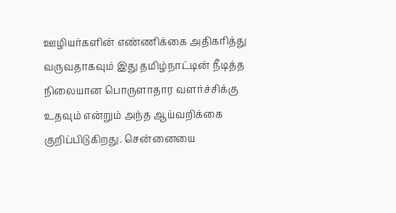ஊழியர்களின் எண்ணிக்கை அதிகரித்து வருவதாகவும் இது தமிழ்நாட்டின் நீடித்த நிலையான பொருளாதார வளர்ச்சிக்கு உதவும் என்றும் அந்த ஆய்வறிக்கை குறிப்பிடுகிறது. சென்னையை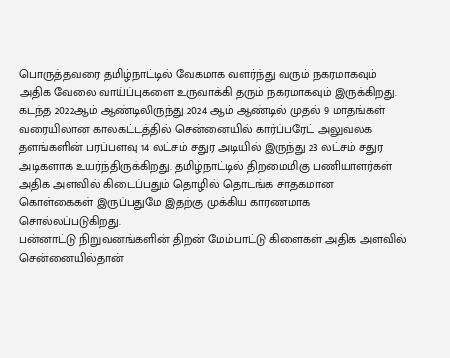பொருத்தவரை தமிழ்நாட்டில் வேகமாக வளர்ந்து வரும் நகரமாகவும் அதிக வேலை வாய்ப்புகளை உருவாக்கி தரும் நகரமாகவும் இருக்கிறது.
கடந்த 2022ஆம் ஆண்டிலிருந்து 2024 ஆம் ஆண்டில் முதல் 9 மாதங்கள் வரையிலான காலகட்டத்தில் சென்னையில் கார்ப்பரேட் அலுவலக தளங்களின் பரப்பளவு 14 லட்சம் சதுர அடியில் இருந்து 23 லட்சம் சதுர அடிகளாக உயர்ந்திருக்கிறது. தமிழ்நாட்டில் திறமைமிகு பணியாளர்கள் அதிக அளவில் கிடைப்பதும் தொழில் தொடங்க சாதகமான கொள்கைகள் இருப்பதுமே இதற்கு முக்கிய காரணமாக சொல்லப்படுகிறது.
பன்னாட்டு நிறுவனங்களின் திறன் மேம்பாட்டு கிளைகள் அதிக அளவில் சென்னையில்தான்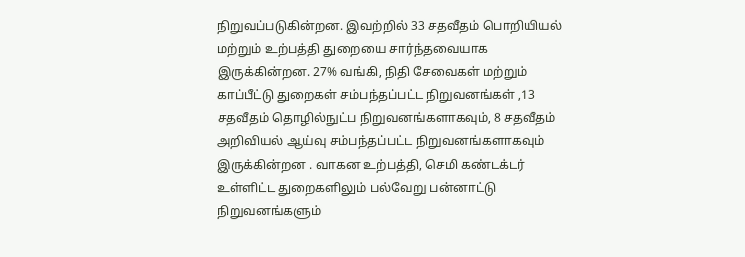நிறுவப்படுகின்றன. இவற்றில் 33 சதவீதம் பொறியியல் மற்றும் உற்பத்தி துறையை சார்ந்தவையாக இருக்கின்றன. 27% வங்கி, நிதி சேவைகள் மற்றும் காப்பீட்டு துறைகள் சம்பந்தப்பட்ட நிறுவனங்கள் ,13 சதவீதம் தொழில்நுட்ப நிறுவனங்களாகவும், 8 சதவீதம் அறிவியல் ஆய்வு சம்பந்தப்பட்ட நிறுவனங்களாகவும் இருக்கின்றன . வாகன உற்பத்தி, செமி கண்டக்டர் உள்ளிட்ட துறைகளிலும் பல்வேறு பன்னாட்டு நிறுவனங்களும்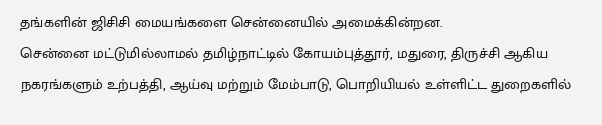தங்களின் ஜிசிசி மையங்களை சென்னையில் அமைக்கின்றன.
சென்னை மட்டுமில்லாமல் தமிழ்நாட்டில் கோயம்புத்தூர், மதுரை, திருச்சி ஆகிய நகரங்களும் உற்பத்தி, ஆய்வு மற்றும் மேம்பாடு, பொறியியல் உள்ளிட்ட துறைகளில்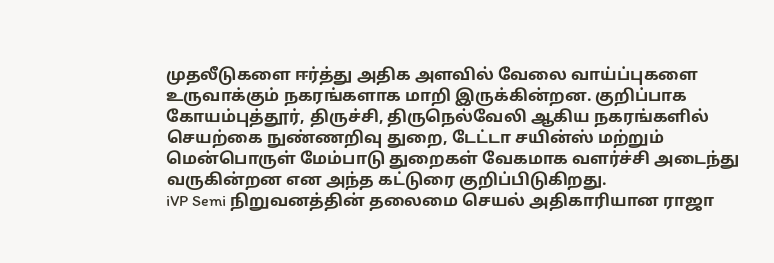முதலீடுகளை ஈர்த்து அதிக அளவில் வேலை வாய்ப்புகளை உருவாக்கும் நகரங்களாக மாறி இருக்கின்றன. குறிப்பாக கோயம்புத்தூர், திருச்சி, திருநெல்வேலி ஆகிய நகரங்களில் செயற்கை நுண்ணறிவு துறை, டேட்டா சயின்ஸ் மற்றும் மென்பொருள் மேம்பாடு துறைகள் வேகமாக வளர்ச்சி அடைந்து வருகின்றன என அந்த கட்டுரை குறிப்பிடுகிறது.
iVP Semi நிறுவனத்தின் தலைமை செயல் அதிகாரியான ராஜா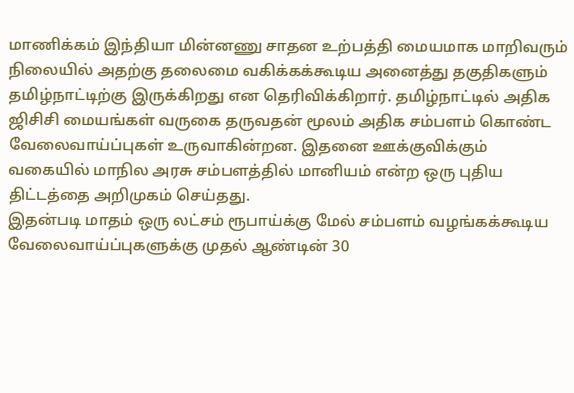மாணிக்கம் இந்தியா மின்னணு சாதன உற்பத்தி மையமாக மாறிவரும் நிலையில் அதற்கு தலைமை வகிக்கக்கூடிய அனைத்து தகுதிகளும் தமிழ்நாட்டிற்கு இருக்கிறது என தெரிவிக்கிறார். தமிழ்நாட்டில் அதிக ஜிசிசி மையங்கள் வருகை தருவதன் மூலம் அதிக சம்பளம் கொண்ட வேலைவாய்ப்புகள் உருவாகின்றன. இதனை ஊக்குவிக்கும் வகையில் மாநில அரசு சம்பளத்தில் மானியம் என்ற ஒரு புதிய திட்டத்தை அறிமுகம் செய்தது.
இதன்படி மாதம் ஒரு லட்சம் ரூபாய்க்கு மேல் சம்பளம் வழங்கக்கூடிய வேலைவாய்ப்புகளுக்கு முதல் ஆண்டின் 30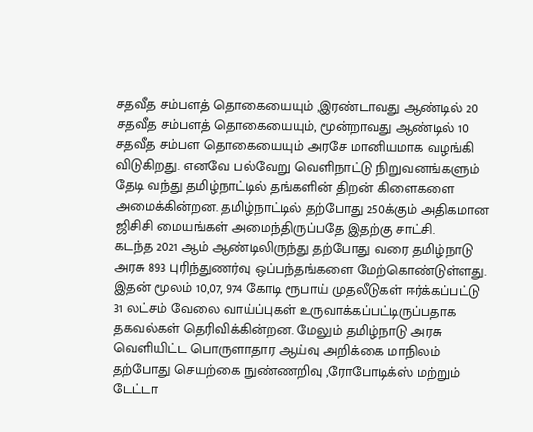சதவீத சம்பளத் தொகையையும் ,இரண்டாவது ஆண்டில் 20 சதவீத சம்பளத் தொகையையும், மூன்றாவது ஆண்டில் 10 சதவீத சம்பள தொகையையும் அரசே மானியமாக வழங்கி விடுகிறது. எனவே பல்வேறு வெளிநாட்டு நிறுவனங்களும் தேடி வந்து தமிழ்நாட்டில் தங்களின் திறன் கிளைகளை அமைக்கின்றன. தமிழ்நாட்டில் தற்போது 250க்கும் அதிகமான ஜிசிசி மையங்கள் அமைந்திருப்பதே இதற்கு சாட்சி.
கடந்த 2021 ஆம் ஆண்டிலிருந்து தற்போது வரை தமிழ்நாடு அரசு 893 புரிந்துணர்வு ஒப்பந்தங்களை மேற்கொண்டுள்ளது. இதன் மூலம் 10,07, 974 கோடி ரூபாய் முதலீடுகள் ஈர்க்கப்பட்டு 31 லட்சம் வேலை வாய்ப்புகள் உருவாக்கப்பட்டிருப்பதாக தகவல்கள் தெரிவிக்கின்றன. மேலும் தமிழ்நாடு அரசு வெளியிட்ட பொருளாதார ஆய்வு அறிக்கை மாநிலம் தற்போது செயற்கை நுண்ணறிவு ,ரோபோடிக்ஸ் மற்றும் டேட்டா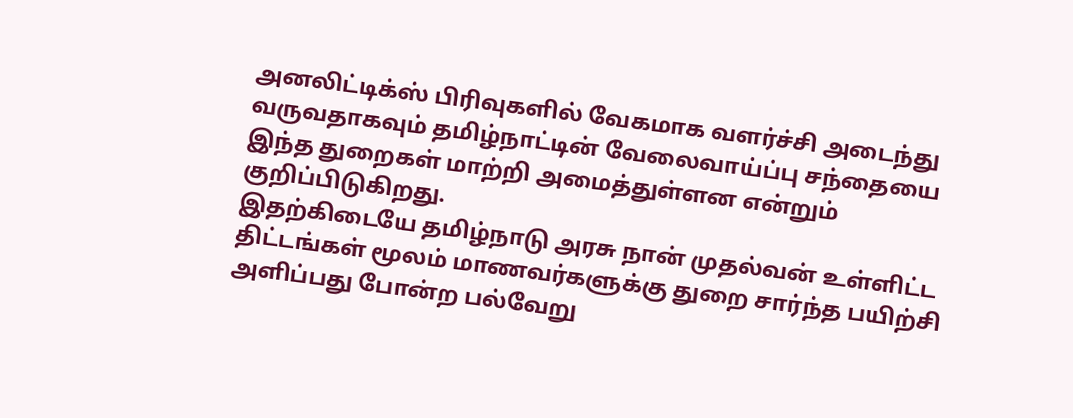அனலிட்டிக்ஸ் பிரிவுகளில் வேகமாக வளர்ச்சி அடைந்து வருவதாகவும் தமிழ்நாட்டின் வேலைவாய்ப்பு சந்தையை இந்த துறைகள் மாற்றி அமைத்துள்ளன என்றும் குறிப்பிடுகிறது.
இதற்கிடையே தமிழ்நாடு அரசு நான் முதல்வன் உள்ளிட்ட திட்டங்கள் மூலம் மாணவர்களுக்கு துறை சார்ந்த பயிற்சி அளிப்பது போன்ற பல்வேறு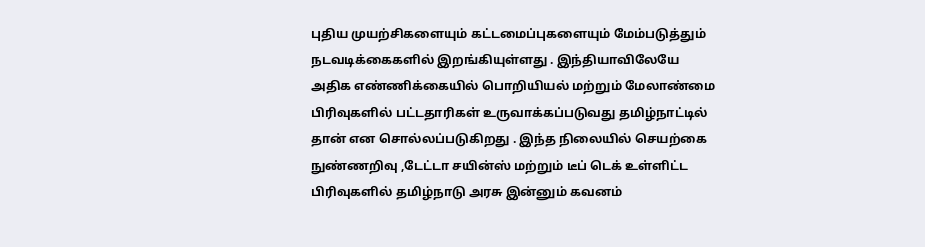புதிய முயற்சிகளையும் கட்டமைப்புகளையும் மேம்படுத்தும் நடவடிக்கைகளில் இறங்கியுள்ளது . இந்தியாவிலேயே அதிக எண்ணிக்கையில் பொறியியல் மற்றும் மேலாண்மை பிரிவுகளில் பட்டதாரிகள் உருவாக்கப்படுவது தமிழ்நாட்டில் தான் என சொல்லப்படுகிறது . இந்த நிலையில் செயற்கை நுண்ணறிவு ,டேட்டா சயின்ஸ் மற்றும் டீப் டெக் உள்ளிட்ட பிரிவுகளில் தமிழ்நாடு அரசு இன்னும் கவனம்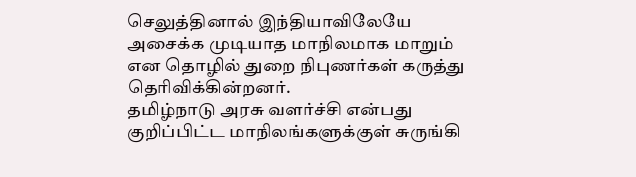செலுத்தினால் இந்தியாவிலேயே அசைக்க முடியாத மாநிலமாக மாறும் என தொழில் துறை நிபுணர்கள் கருத்து தெரிவிக்கின்றனர்.
தமிழ்நாடு அரசு வளர்ச்சி என்பது குறிப்பிட்ட மாநிலங்களுக்குள் சுருங்கி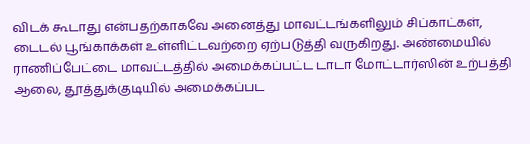விடக் கூடாது என்பதற்காகவே அனைத்து மாவட்டங்களிலும் சிப்காட்கள், டைடல் பூங்காக்கள் உள்ளிட்டவற்றை ஏற்படுத்தி வருகிறது. அண்மையில் ராணிப்பேட்டை மாவட்டத்தில் அமைக்கப்பட்ட டாடா மோட்டார்ஸின் உற்பத்தி ஆலை, தூத்துக்குடியில் அமைக்கப்பட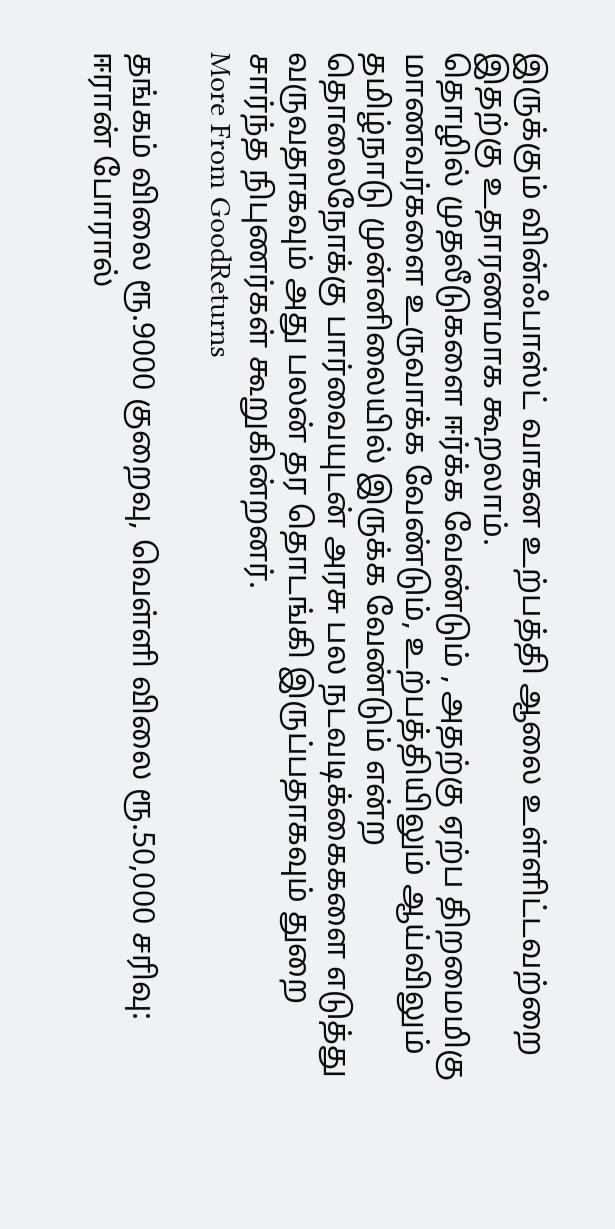இருக்கும் வின்ஃபாஸ்ட் வாகன உற்பத்தி ஆலை உள்ளிட்டவற்றை இதற்கு உதாரணமாக கூறலாம்.
தொழில் முதலீடுகளை ஈர்க்க வேண்டும் , அதற்கு ஏற்ப திறமைமிகு மாணவர்களை உருவாக்க வேண்டும், உற்பத்தியிலும் ஆய்விலும் தமிழ்நாடு முன்னிலையில் இருக்க வேண்டும் என்ற தொலைநோக்கு பார்வையுடன் அரசு பல நடவடிக்கைகளை எடுத்து வருவதாகவும் அது பலன் தர தொடங்கி இருப்பதாகவும் துறை சார்ந்த நிபுணர்கள் கூறுகின்றனர்.
More From GoodReturns

தங்கம் விலை ரூ.9000 குறைவு, வெள்ளி விலை ரூ.50,000 சரிவு: ஈரான் போரால்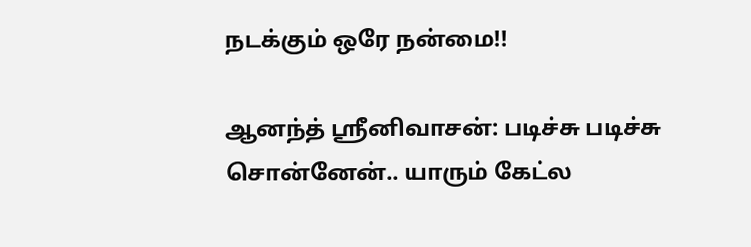நடக்கும் ஒரே நன்மை!!

ஆனந்த் ஸ்ரீனிவாசன்: படிச்சு படிச்சு சொன்னேன்.. யாரும் கேட்ல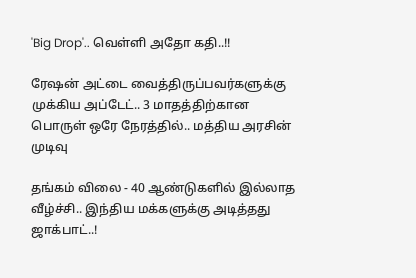'Big Drop'.. வெள்ளி அதோ கதி..!!

ரேஷன் அட்டை வைத்திருப்பவர்களுக்கு முக்கிய அப்டேட்.. 3 மாதத்திற்கான பொருள் ஒரே நேரத்தில்.. மத்திய அரசின் முடிவு

தங்கம் விலை - 40 ஆண்டுகளில் இல்லாத வீழ்ச்சி.. இந்திய மக்களுக்கு அடித்தது ஜாக்பாட்..!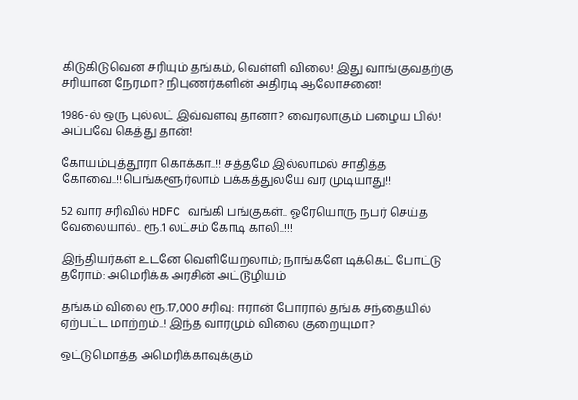கிடுகிடுவென சரியும் தங்கம், வெள்ளி விலை! இது வாங்குவதற்கு சரியான நேரமா? நிபுணர்களின் அதிரடி ஆலோசனை!

1986-ல் ஒரு புல்லட் இவ்வளவு தானா? வைரலாகும் பழைய பில்! அப்பவே கெத்து தான்!

கோயம்புத்தூரா கொக்கா..!! சத்தமே இல்லாமல் சாதித்த கோவை..!!பெங்களூர்லாம் பக்கத்துலயே வர முடியாது!!

52 வார சரிவில் HDFC வங்கி பங்குகள்.. ஓரேயொரு நபர் செய்த வேலையால்.. ரூ.1 லட்சம் கோடி காலி..!!!

இந்தியர்கள் உடனே வெளியேறலாம்; நாங்களே டிக்கெட் போட்டு தரோம்: அமெரிக்க அரசின் அட்டூழியம்

தங்கம் விலை ரூ.17,000 சரிவு: ஈரான் போரால் தங்க சந்தையில் ஏற்பட்ட மாற்றம்..! இந்த வாரமும் விலை குறையுமா?

ஒட்டுமொத்த அமெரிக்காவுக்கும்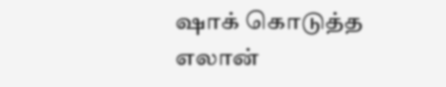ஷாக் கொடுத்த எலான்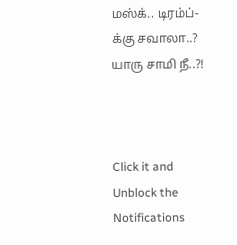மஸ்க்.. டிரம்ப்-க்கு சவாலா..? யாரு சாமி நீ..?!



Click it and Unblock the Notifications